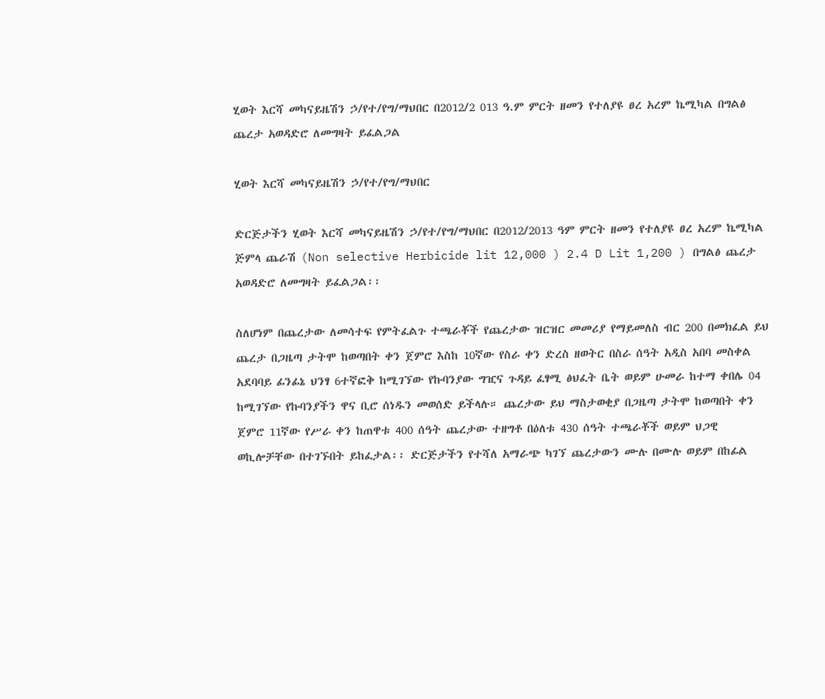ሂወት እርሻ መካናይዜሽን ኃ/የተ/የግ/ማህበር በ2012/2 013 ዓ.ም ምርት ዘመን የተለያዩ ፀረ አረም ኬሚካል በግልፅ ጨረታ አወዳድሮ ለመግዛት ይፈልጋል

ሂወት እርሻ መካናይዜሽን ኃ/የተ/የግ/ማህበር

ድርጅታችን ሂወት እርሻ መካናይዜሽን ኃ/የተ/የግ/ማህበር በ2012/2013 ዓም ምርት ዘመን የተለያዩ ፀረ አረም ኬሚካል ጅምላ ጨራሽ (Non selective Herbicide lit 12,000 ) 2.4 D Lit 1,200 ) በግልፅ ጨረታ አወዳድሮ ለመግዛት ይፈልጋል፡፡

ስለሆነም በጨረታው ለመሳተፍ የምትፈልጉ ተጫራቾች የጨረታው ዝርዝር መመሪያ የማይመለስ ብር 200 በመክፈል ይህ ጨረታ በጋዜጣ ታትሞ ከወጣበት ቀን ጀምሮ እስከ 10ኛው የስራ ቀን ድረስ ዘወትር በስራ ሰዓት አዲስ አበባ መስቀል አደባባይ ፊንፊኔ ህንፃ 6ተኛፎቅ ከሚገኘው የኩባንያው ግዢና ጉዳይ ፈፃሚ ፅህፈት ቤት ወይም ሁመራ ከተማ ቀበሌ 04 ከሚገኘው የኩባንያችን ዋና ቢሮ ሰነዱን መወሰድ ይችላሉ። ጨረታው ይህ ማስታወቂያ በጋዜጣ ታትሞ ከወጣበት ቀን ጀምሮ 11ኛው የሥራ ቀን ከጠዋቱ 400 ሰዓት ጨረታው ተዘግቶ በዕለቱ 430 ሰዓት ተጫራቾች ወይም ህጋዊ ወኪሎቻቸው በተገኙበት ይከፈታል፡፡ ድርጅታችን የተሻለ አማራጭ ካገኘ ጨረታውን ሙሉ በሙሉ ወይም በከፊል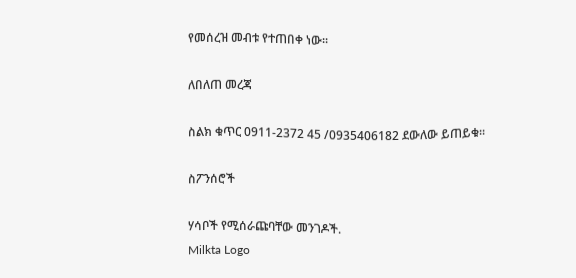የመሰረዝ መብቱ የተጠበቀ ነው፡፡

ለበለጠ መረጃ

ስልክ ቁጥር 0911-2372 45 /0935406182 ደውለው ይጠይቁ፡፡

ስፖንሰሮች

ሃሳቦች የሚሰራጩባቸው መንገዶች.
Milkta Logo